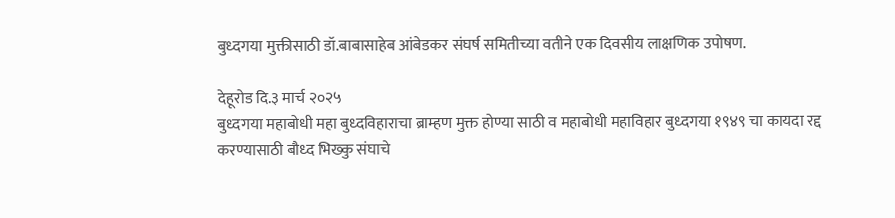बुध्दगया मुक्तीसाठी डॉ.बाबासाहेब आंबेडकर संघर्ष समितीच्या वतीने एक दिवसीय लाक्षणिक उपोषण.

देहूरोड दि.३ मार्च २०२५
बुध्दगया महाबोधी महा बुध्दविहाराचा ब्राम्हण मुक्त होण्या साठी व महाबोधी महाविहार बुध्दगया १९४९ चा कायदा रद्द करण्यासाठी बौध्द भिख्कु संघाचे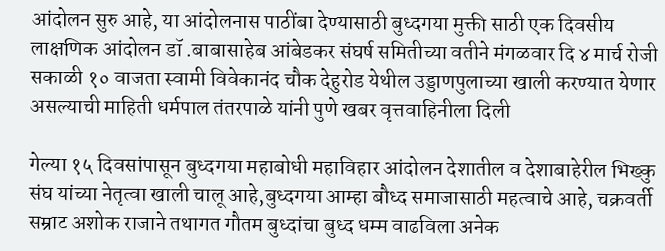आंदोलन सुरु आहे, या आंदोलनास पाठींबा देण्यासाठी बुध्दगया मुक्ती साठी एक दिवसीय लाक्षणिक आंदोलन डॉ .बाबासाहेब आंबेडकर संघर्ष समितीच्या वतीने मंगळवार दि ४ मार्च रोजी सकाळी १० वाजता स्वामी विवेकानंद चौक देहुरोड येथील उड्डाणपुलाच्या खाली करण्यात येणार असल्याची माहिती धर्मपाल तंतरपाळे यांनी पुणे खबर वृत्तवाहिनीला दिली

गेल्या १५ दिवसांपासून बुध्दगया महाबोधी महाविहार आंदोलन देशातील व देशाबाहेरील भिख्कु संघ यांच्या नेतृत्वा खाली चालू आहे,बुध्दगया आम्हा बौध्द समाजासाठी महत्वाचे आहे, चक्रवर्ती सम्राट अशोक राजाने तथागत गौतम बुध्दांचा बुध्द धम्म वाढविला अनेक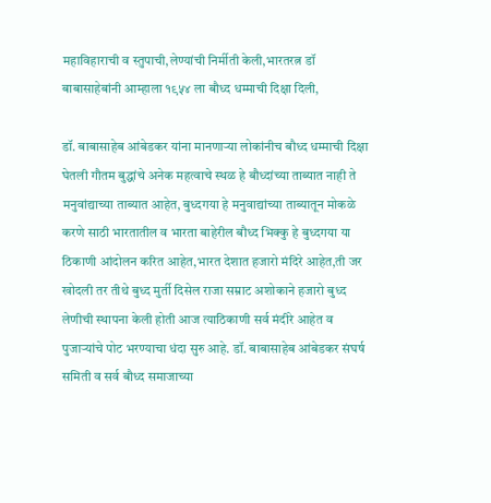महाविहाराची व स्तुपाची,लेण्यांची निर्मीती केली,भारतरत्न डॉ बाबासाहेबांनी आम्हाला १९५४ ला बौध्द धम्माची दिक्षा दिली,

डॉ. बाबासाहेब आंबेडकर यांना मानणाऱ्या लोकांनीच बौध्द धम्माची दिक्षा घेतली गौतम बुद्धांचे अनेक महत्वाचे स्थळ हे बौध्दांच्या ताब्यात नाही ते मनुवांद्याच्या ताब्यात आहेत, बुध्दगया हे मनुवाद्यांच्या ताब्यातून मोकळे करणे साठी भारतातील व भारता बाहेरील बौध्द भिक्कु हे बुध्दगया या ठिकाणी आंदोलन करित आहेत,भारत देशात हजारो मंदिरे आहेत,ती जर खोदली तर तीथे बुध्द मुर्ती दिसेल राजा सम्राट अशोकाने हजारो बुध्द लेणीची स्थापना केली होती आज त्याठिकाणी सर्व मंदीरे आहेत व पुजाऱ्यांचे पोट भरण्याचा धंदा सुरु आहे. डॉ. बाबासाहेब आंबेडकर संघर्ष समिती व सर्व बौध्द समाजाच्या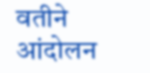वतीने आंदोलन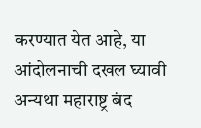करण्यात येत आहे, या आंदोलनाची दखल घ्यावी अन्यथा महाराष्ट्र बंद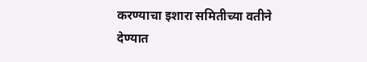करण्याचा इशारा समितीच्या वतीने देण्यात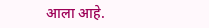आला आहे.